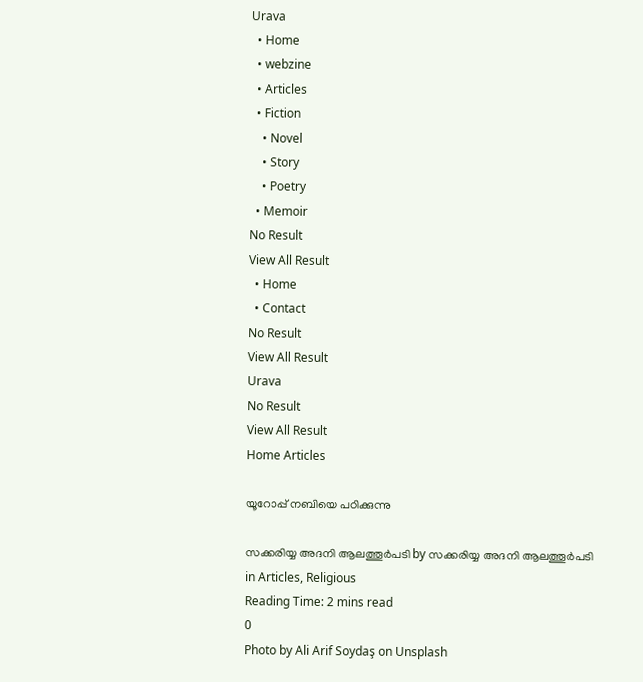Urava
  • Home
  • webzine
  • Articles
  • Fiction
    • Novel
    • Story
    • Poetry
  • Memoir
No Result
View All Result
  • Home
  • Contact
No Result
View All Result
Urava
No Result
View All Result
Home Articles

യൂറോപ്പ് നബിയെ പഠിക്കുന്നു

സക്കരിയ്യ അദനി ആലത്തൂര്‍പടി by സക്കരിയ്യ അദനി ആലത്തൂര്‍പടി
in Articles, Religious
Reading Time: 2 mins read
0
Photo by Ali Arif Soydaş on Unsplash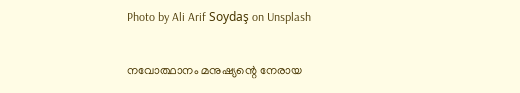Photo by Ali Arif Soydaş on Unsplash

നവോത്ഥാനം മനുഷ്യന്റെ നേരായ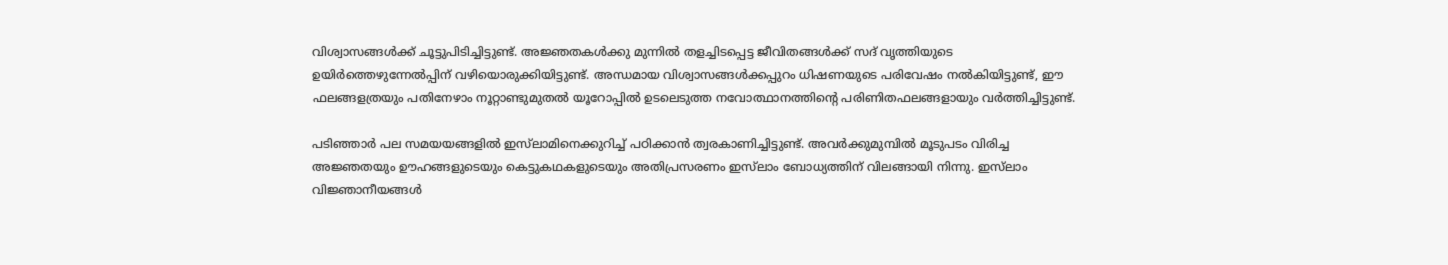വിശ്വാസങ്ങള്‍ക്ക് ചൂട്ടുപിടിച്ചിട്ടുണ്ട്. അജ്ഞതകള്‍ക്കു മുന്നില്‍ തളച്ചിടപ്പെട്ട ജീവിതങ്ങള്‍ക്ക് സദ് വൃത്തിയുടെ ഉയിര്‍ത്തെഴുന്നേല്‍പ്പിന് വഴിയൊരുക്കിയിട്ടുണ്ട്. അന്ധമായ വിശ്വാസങ്ങള്‍ക്കപ്പുറം ധിഷണയുടെ പരിവേഷം നല്‍കിയിട്ടുണ്ട്, ഈ ഫലങ്ങളത്രയും പതിനേഴാം നൂറ്റാണ്ടുമുതല്‍ യൂറോപ്പില്‍ ഉടലെടുത്ത നവോത്ഥാനത്തിന്റെ പരിണിതഫലങ്ങളായും വര്‍ത്തിച്ചിട്ടുണ്ട്.

പടിഞ്ഞാര്‍ പല സമയയങ്ങളില്‍ ഇസ്‌ലാമിനെക്കുറിച്ച് പഠിക്കാന്‍ ത്വരകാണിച്ചിട്ടുണ്ട്. അവര്‍ക്കുമുമ്പില്‍ മൂടുപടം വിരിച്ച അജ്ഞതയും ഊഹങ്ങളുടെയും കെട്ടുകഥകളുടെയും അതിപ്രസരണം ഇസ്‌ലാം ബോധ്യത്തിന് വിലങ്ങായി നിന്നു. ഇസ്‌ലാം വിജ്ഞാനീയങ്ങള്‍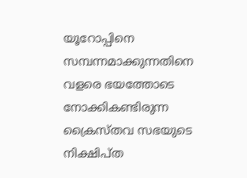യൂറോപ്പിനെ സമ്പന്നമാക്കുന്നതിനെ വളരെ ഭയത്തോടെ നോക്കികണ്ടിരുന്ന ക്രൈസ്തവ സഭയുടെ നിക്ഷിപ്ത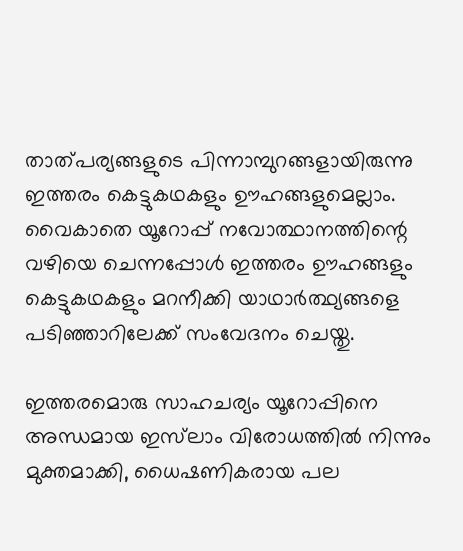താത്പര്യങ്ങളുടെ പിന്നാമ്പുറങ്ങളായിരുന്നു ഇത്തരം കെട്ടുകഥകളും ഊഹങ്ങളുമെല്ലാം. വൈകാതെ യൂറോപ്പ് നവോത്ഥാനത്തിന്റെ വഴിയെ ചെന്നപ്പോള്‍ ഇത്തരം ഊഹങ്ങളും കെട്ടുകഥകളും മറനീക്കി യാഥാര്‍ത്ഥ്യങ്ങളെ പടിഞ്ഞാറിലേക്ക് സംവേദനം ചെയ്തു.

ഇത്തരമൊരു സാഹചര്യം യൂറോപ്പിനെ അന്ധമായ ഇസ്‌ലാം വിരോധത്തില്‍ നിന്നും മുക്തമാക്കി, ധൈഷണികരായ പല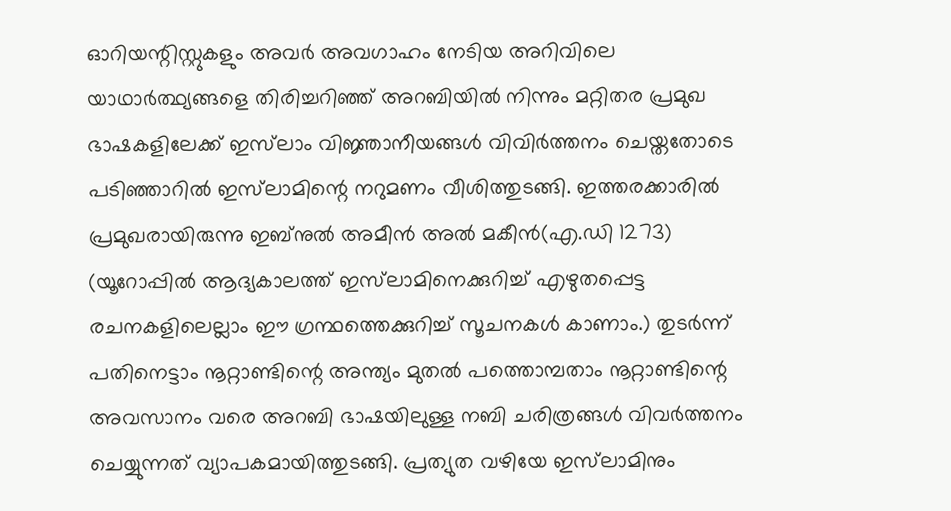ഓറിയന്റിസ്റ്റുകളും അവര്‍ അവഗാഹം നേടിയ അറിവിലെ യാഥാര്‍ത്ഥ്യങ്ങളെ തിരിച്ചറിഞ്ഞ് അറബിയില്‍ നിന്നും മറ്റിതര പ്രമുഖ ഭാഷകളിലേക്ക് ഇസ്‌ലാം വിജ്ഞാനീയങ്ങള്‍ വിവിര്‍ത്തനം ചെയ്തതോടെ പടിഞ്ഞാറില്‍ ഇസ്‌ലാമിന്റെ നറുമണം വീശിത്തുടങ്ങി. ഇത്തരക്കാരില്‍ പ്രമുഖരായിരുന്നു ഇബ്‌നുല്‍ അമീന്‍ അല്‍ മകീന്‍(എ.ഡി 1273) (യൂറോപ്പില്‍ ആദ്യകാലത്ത് ഇസ്‌ലാമിനെക്കുറിച്ച് എഴുതപ്പെട്ട രചനകളിലെല്ലാം ഈ ഗ്രന്ഥത്തെക്കുറിച്ച് സൂചനകള്‍ കാണാം.) തുടര്‍ന്ന് പതിനെട്ടാം നൂറ്റാണ്ടിന്റെ അന്ത്യം മുതല്‍ പത്തൊമ്പതാം നൂറ്റാണ്ടിന്റെ അവസാനം വരെ അറബി ഭാഷയിലുള്ള നബി ചരിത്രങ്ങള്‍ വിവര്‍ത്തനം ചെയ്യുന്നത് വ്യാപകമായിത്തുടങ്ങി. പ്രത്യുത വഴിയേ ഇസ്‌ലാമിനും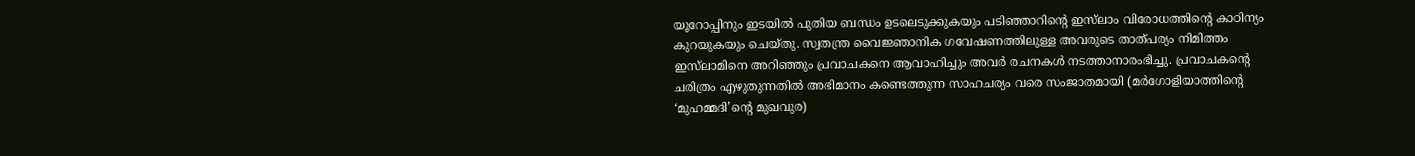യൂറോപ്പിനും ഇടയില്‍ പുതിയ ബന്ധം ഉടലെടുക്കുകയും പടിഞ്ഞാറിന്റെ ഇസ്‌ലാം വിരോധത്തിന്റെ കാഠിന്യം കുറയുകയും ചെയ്തു. സ്വതന്ത്ര വൈജ്ഞാനിക ഗവേഷണത്തിലുള്ള അവരുടെ താത്പര്യം നിമിത്തം ഇസ്‌ലാമിനെ അറിഞ്ഞും പ്രവാചകനെ ആവാഹിച്ചും അവര്‍ രചനകള്‍ നടത്താനാരംഭിച്ചു. പ്രവാചകന്റെ ചരിത്രം എഴുതുന്നതില്‍ അഭിമാനം കണ്ടെത്തുന്ന സാഹചര്യം വരെ സംജാതമായി (മര്‍ഗോളിയാത്തിന്റെ ‘മുഹമ്മദി’ന്റെ മുഖവുര)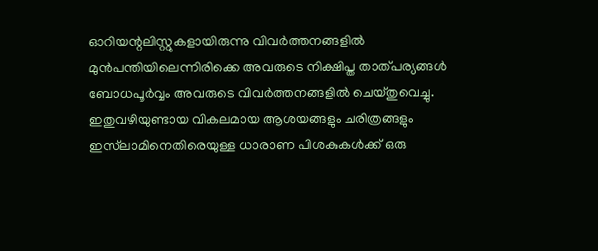ഓറിയന്റലിസ്റ്റുകളായിരുന്നു വിവര്‍ത്തനങ്ങളില്‍ മുന്‍പന്തിയിലെന്നിരിക്കെ അവരുടെ നിക്ഷിപ്ത താത്പര്യങ്ങള്‍ ബോധപൂര്‍വ്വം അവരുടെ വിവര്‍ത്തനങ്ങളില്‍ ചെയ്തുവെച്ചു. ഇതുവഴിയുണ്ടായ വികലമായ ആശയങ്ങളും ചരിത്രങ്ങളും ഇസ്‌ലാമിനെതിരെയുള്ള ധാരാണ പിശകുകള്‍ക്ക് ഒരു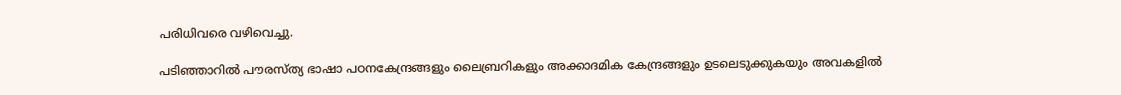പരിധിവരെ വഴിവെച്ചു.

പടിഞ്ഞാറില്‍ പൗരസ്ത്യ ഭാഷാ പഠനകേന്ദ്രങ്ങളും ലൈബ്രറികളും അക്കാദമിക കേന്ദ്രങ്ങളും ഉടലെടുക്കുകയും അവകളില്‍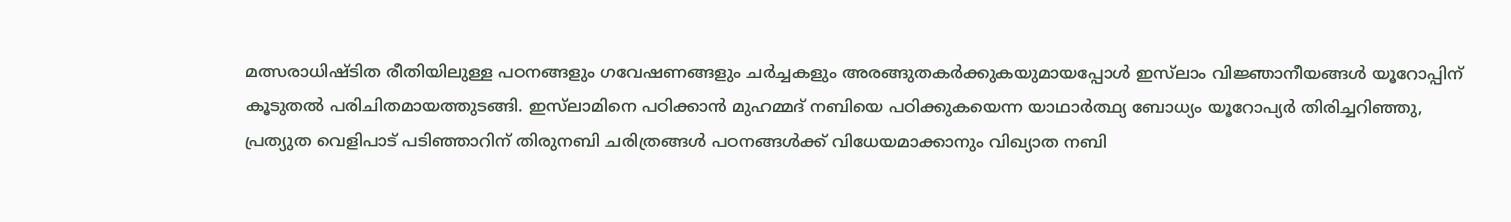മത്സരാധിഷ്ടിത രീതിയിലുള്ള പഠനങ്ങളും ഗവേഷണങ്ങളും ചര്‍ച്ചകളും അരങ്ങുതകര്‍ക്കുകയുമായപ്പോള്‍ ഇസ്‌ലാം വിജ്ഞാനീയങ്ങള്‍ യൂറോപ്പിന് കൂടുതല്‍ പരിചിതമായത്തുടങ്ങി. ഇസ്‌ലാമിനെ പഠിക്കാന്‍ മുഹമ്മദ് നബിയെ പഠിക്കുകയെന്ന യാഥാര്‍ത്ഥ്യ ബോധ്യം യൂറോപ്യര്‍ തിരിച്ചറിഞ്ഞു, പ്രത്യുത വെളിപാട് പടിഞ്ഞാറിന് തിരുനബി ചരിത്രങ്ങള്‍ പഠനങ്ങള്‍ക്ക് വിധേയമാക്കാനും വിഖ്യാത നബി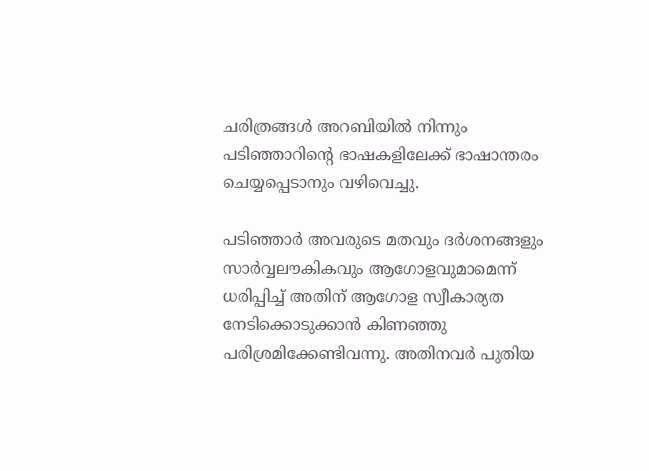ചരിത്രങ്ങള്‍ അറബിയില്‍ നിന്നും പടിഞ്ഞാറിന്റെ ഭാഷകളിലേക്ക് ഭാഷാന്തരം ചെയ്യപ്പെടാനും വഴിവെച്ചു.

പടിഞ്ഞാര്‍ അവരുടെ മതവും ദര്‍ശനങ്ങളും സാര്‍വ്വലൗകികവും ആഗോളവുമാമെന്ന് ധരിപ്പിച്ച് അതിന് ആഗോള സ്വീകാര്യത നേടിക്കൊടുക്കാന്‍ കിണഞ്ഞു പരിശ്രമിക്കേണ്ടിവന്നു. അതിനവര്‍ പുതിയ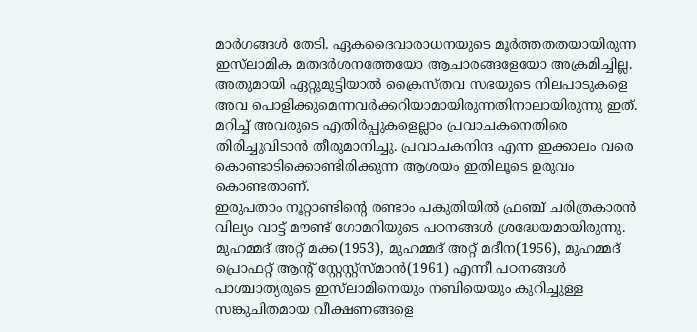മാര്‍ഗങ്ങള്‍ തേടി. ഏകദൈവാരാധനയുടെ മൂര്‍ത്തതതയായിരുന്ന ഇസ്‌ലാമിക മതദര്‍ശനത്തേയോ ആചാരങ്ങളേയോ അക്രമിച്ചില്ല. അതുമായി ഏറ്റുമുട്ടിയാല്‍ ക്രൈസ്തവ സഭയുടെ നിലപാടുകളെ അവ പൊളിക്കുമെന്നവര്‍ക്കറിയാമായിരുന്നതിനാലായിരുന്നു ഇത്. മറിച്ച് അവരുടെ എതിര്‍പ്പുകളെല്ലാം പ്രവാചകനെതിരെ തിരിച്ചുവിടാന്‍ തീരുമാനിച്ചു. പ്രവാചകനിന്ദ എന്ന ഇക്കാലം വരെ കൊണ്ടാടിക്കൊണ്ടിരിക്കുന്ന ആശയം ഇതിലൂടെ ഉരുവം കൊണ്ടതാണ്.
ഇരുപതാം നൂറ്റാണ്ടിന്റെ രണ്ടാം പകുതിയില്‍ ഫ്രഞ്ച് ചരിത്രകാരന്‍ വില്യം വാട്ട് മൗണ്ട് ഗോമറിയുടെ പഠനങ്ങള്‍ ശ്രദ്ധേയമായിരുന്നു. മുഹമ്മദ് അറ്റ് മക്ക(1953), മുഹമ്മദ് അറ്റ് മദീന(1956), മുഹമ്മദ് പ്രൊഫറ്റ് ആന്റ് സ്റ്റേസ്റ്റ്‌സ്മാന്‍(1961) എന്നീ പഠനങ്ങള്‍ പാശ്ചാത്യരുടെ ഇസ്‌ലാമിനെയും നബിയെയും കുറിച്ചുള്ള സങ്കുചിതമായ വീക്ഷണങ്ങളെ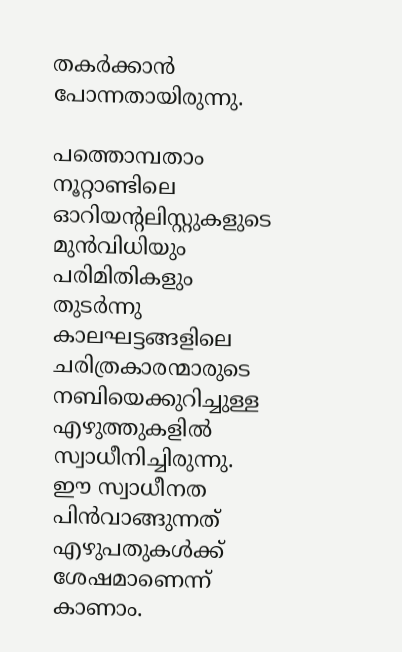തകര്‍ക്കാന്‍ പോന്നതായിരുന്നു.

പത്തൊമ്പതാം നൂറ്റാണ്ടിലെ ഓറിയന്റലിസ്റ്റുകളുടെ മുന്‍വിധിയും പരിമിതികളും തുടര്‍ന്നു കാലഘട്ടങ്ങളിലെ ചരിത്രകാരന്മാരുടെ നബിയെക്കുറിച്ചുള്ള എഴുത്തുകളില്‍ സ്വാധീനിച്ചിരുന്നു. ഈ സ്വാധീനത പിന്‍വാങ്ങുന്നത് എഴുപതുകള്‍ക്ക് ശേഷമാണെന്ന് കാണാം.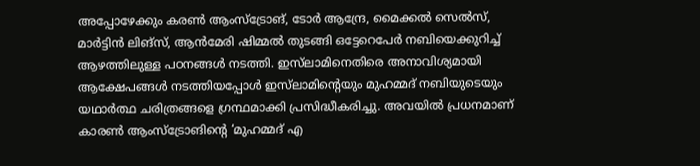അപ്പോഴേക്കും കരണ്‍ ആംസ്‌ട്രോങ്, ടോര്‍ ആന്ദ്രേ, മൈക്കല്‍ സെല്‍സ്, മാര്‍ട്ടിന്‍ ലിങ്‌സ്, ആന്‍മേരി ഷിമ്മല്‍ തുടങ്ങി ഒട്ടേറെപേര്‍ നബിയെക്കുറിച്ച് ആഴത്തിലുള്ള പഠനങ്ങള്‍ നടത്തി. ഇസ്‌ലാമിനെതിരെ അനാവിശ്യമായി ആക്ഷേപങ്ങള്‍ നടത്തിയപ്പോള്‍ ഇസ്‌ലാമിന്റെയും മുഹമ്മദ് നബിയുടെയും യഥാര്‍ത്ഥ ചരിത്രങ്ങളെ ഗ്രന്ഥമാക്കി പ്രസിദ്ധീകരിച്ചു. അവയില്‍ പ്രധനമാണ് കാരണ്‍ ആംസ്‌ട്രോങിന്റെ ‘മുഹമ്മദ് എ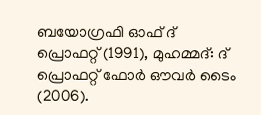ബയോഗ്രഫി ഓഫ് ദ് പ്രൊഫറ്റ് (1991), മുഹമ്മദ്: ദ് പ്രൊഫറ്റ് ഫോര്‍ ഔവര്‍ ടൈം (2006).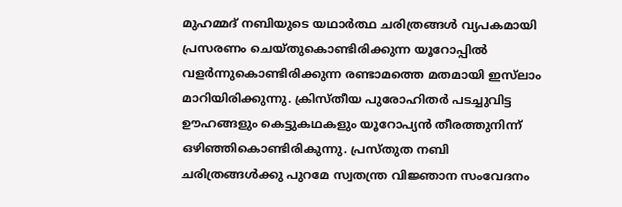മുഹമ്മദ് നബിയുടെ യഥാര്‍ത്ഥ ചരിത്രങ്ങള്‍ വ്യപകമായി പ്രസരണം ചെയ്തുകൊണ്ടിരിക്കുന്ന യൂറോപ്പില്‍ വളര്‍ന്നുകൊണ്ടിരിക്കുന്ന രണ്ടാമത്തെ മതമായി ഇസ്‌ലാം മാറിയിരിക്കുന്നു. ക്രിസ്തീയ പുരോഹിതര്‍ പടച്ചുവിട്ട ഊഹങ്ങളും കെട്ടുകഥകളും യൂറോപ്യന്‍ തീരത്തുനിന്ന് ഒഴിഞ്ഞികൊണ്ടിരികുന്നു. പ്രസ്തുത നബി ചരിത്രങ്ങള്‍ക്കു പുറമേ സ്വതന്ത്ര വിജ്ഞാന സംവേദനം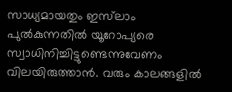സാധ്യമായതും ഇസ്‌ലാം പുല്‍കുന്നതില്‍ യൂറോപ്യരെ സ്വാധിനിച്ചിട്ടുണ്ടെന്നുവേണം വിലയിരുത്താന്‍. വരും കാലങ്ങളില്‍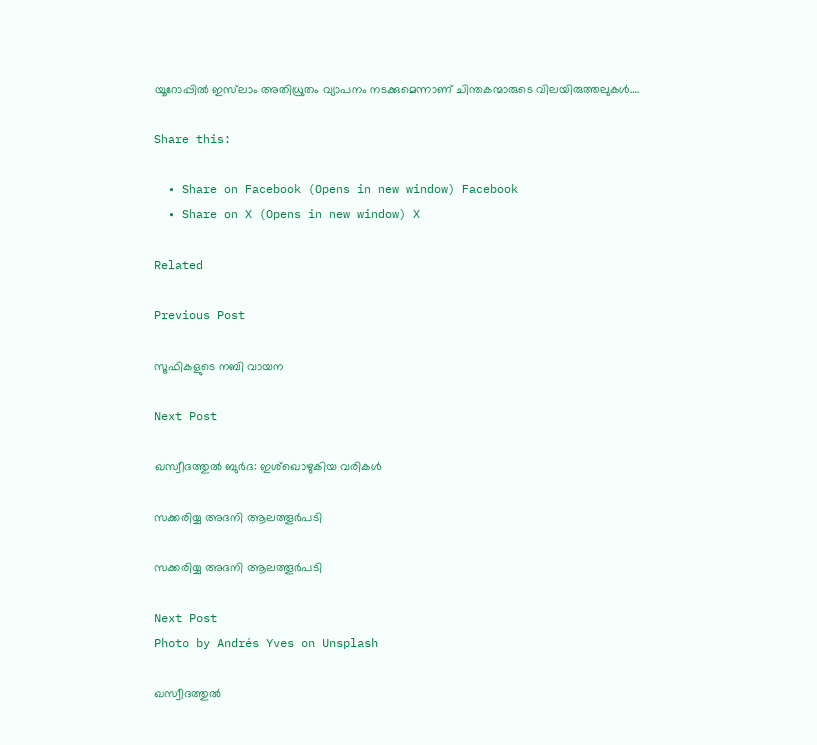യൂറോപ്പില്‍ ഇസ്‌ലാം അതിധ്രുതം വ്യാപനം നടക്കുമെന്നാണ് ചിന്തകന്മാരുടെ വിലയിരുത്തലുകള്‍….

Share this:

  • Share on Facebook (Opens in new window) Facebook
  • Share on X (Opens in new window) X

Related

Previous Post

സൂഫികളുടെ നബി വായന

Next Post

ഖസ്വീദത്തുല്‍ ബുര്‍ദ: ഇശ്‌ഖൊഴുകിയ വരികള്‍

സക്കരിയ്യ അദനി ആലത്തൂര്‍പടി

സക്കരിയ്യ അദനി ആലത്തൂര്‍പടി

Next Post
Photo by Andrés Yves on Unsplash

ഖസ്വീദത്തുല്‍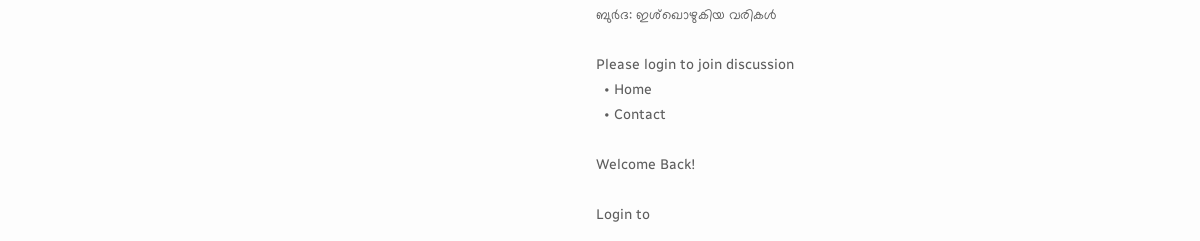ബുര്‍ദ: ഇശ്‌ഖൊഴുകിയ വരികള്‍

Please login to join discussion
  • Home
  • Contact

Welcome Back!

Login to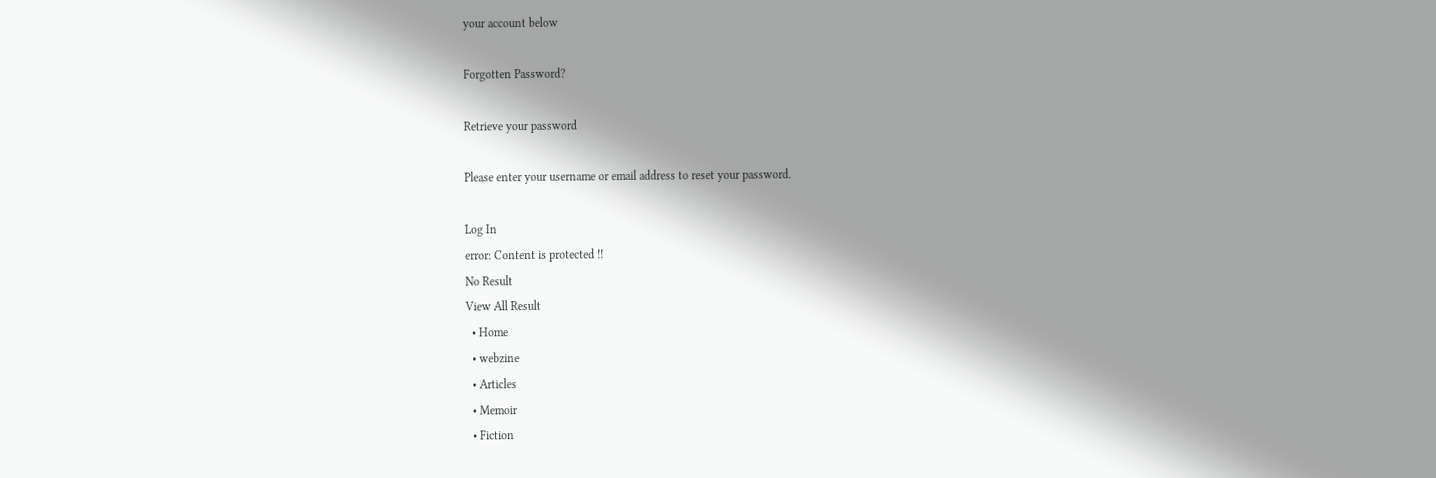your account below

Forgotten Password?

Retrieve your password

Please enter your username or email address to reset your password.

Log In
error: Content is protected !!
No Result
View All Result
  • Home
  • webzine
  • Articles
  • Memoir
  • Fiction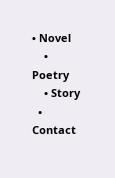• Novel
    • Poetry
    • Story
  • Contact